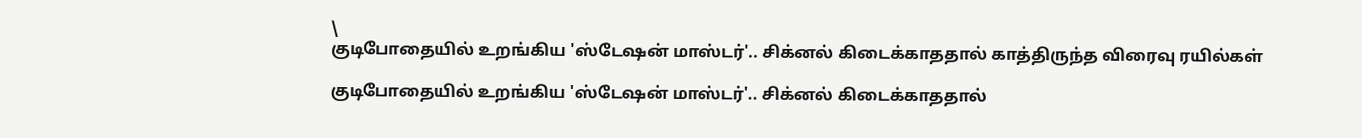\
குடிபோதையில் உறங்கிய 'ஸ்டேஷன் மாஸ்டர்'.. சிக்னல் கிடைக்காததால் காத்திருந்த விரைவு ரயில்கள்

குடிபோதையில் உறங்கிய 'ஸ்டேஷன் மாஸ்டர்'.. சிக்னல் கிடைக்காததால்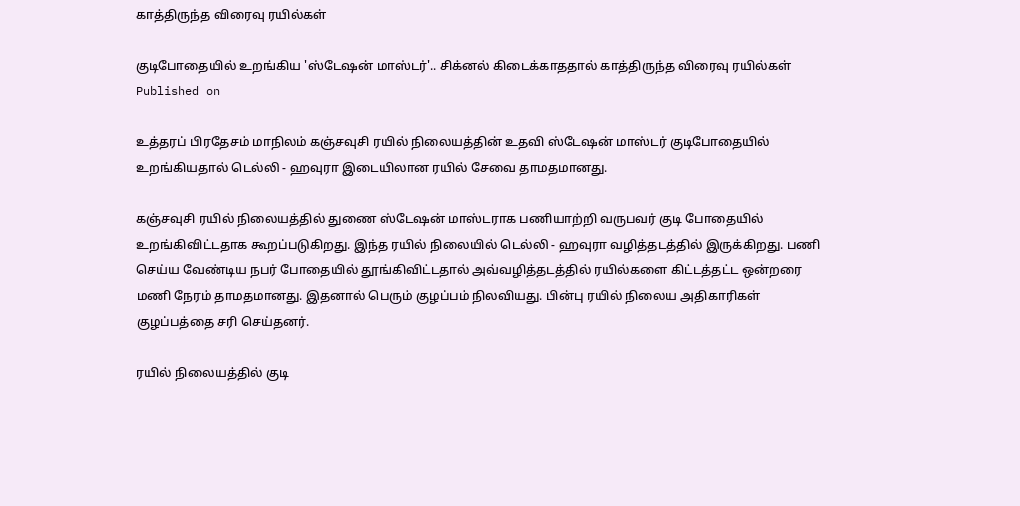காத்திருந்த விரைவு ரயில்கள்

குடிபோதையில் உறங்கிய 'ஸ்டேஷன் மாஸ்டர்'.. சிக்னல் கிடைக்காததால் காத்திருந்த விரைவு ரயில்கள்
Published on

உத்தரப் பிரதேசம் மாநிலம் கஞ்சவுசி ரயில் நிலையத்தின் உதவி ஸ்டேஷன் மாஸ்டர் குடிபோதையில் உறங்கியதால் டெல்லி - ஹவுரா இடையிலான ரயில் சேவை தாமதமானது.

கஞ்சவுசி ரயில் நிலையத்தில் துணை ஸ்டேஷன் மாஸ்டராக பணியாற்றி வருபவர் குடி போதையில் உறங்கிவிட்டதாக கூறப்படுகிறது. இந்த ரயில் நிலையில் டெல்லி - ஹவுரா வழித்தடத்தில் இருக்கிறது. பணி செய்ய வேண்டிய நபர் போதையில் தூங்கிவிட்டதால் அவ்வழித்தடத்தில் ரயில்களை கிட்டத்தட்ட ஒன்றரை மணி நேரம் தாமதமானது. இதனால் பெரும் குழப்பம் நிலவியது. பின்பு ரயில் நிலைய அதிகாரிகள் குழப்பத்தை சரி செய்தனர்.

ரயில் நிலையத்தில் குடி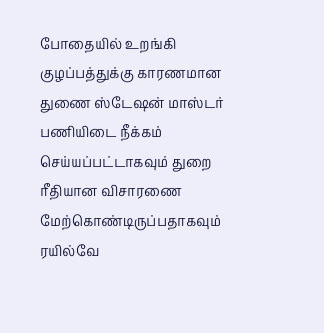போதையில் உறங்கி குழப்பத்துக்கு காரணமான துணை ஸ்டேஷன் மாஸ்டர் பணியிடை நீக்கம் செய்யப்பட்டாகவும் துறை ரீதியான விசாரணை மேற்கொண்டிருப்பதாகவும் ரயில்வே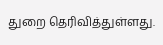துறை தெரிவித்துள்ளது.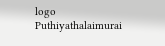logo
Puthiyathalaimurai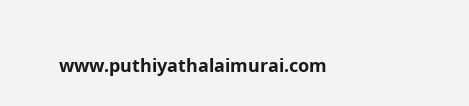www.puthiyathalaimurai.com